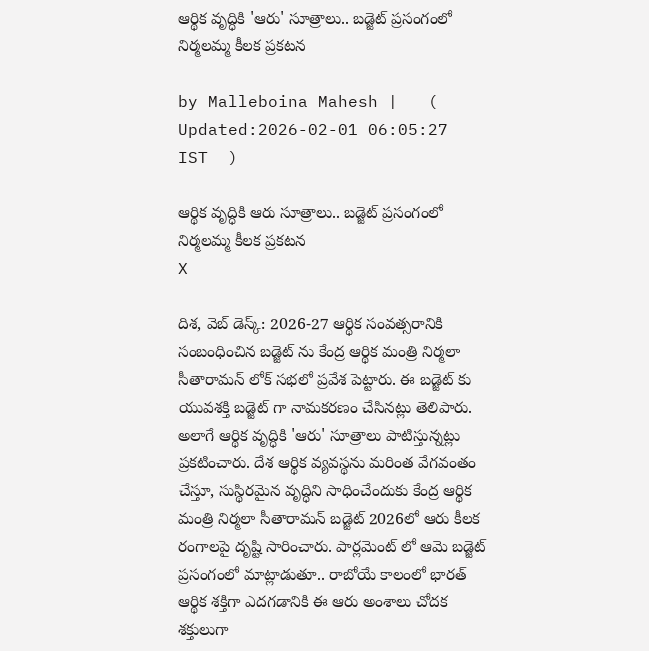ఆర్థిక వృద్ధికి 'ఆరు' సూత్రాలు.. బడ్జెట్‌ ప్రసంగంలో నిర్మలమ్మ కీలక ప్రకటన

by Malleboina Mahesh |   (  Updated:2026-02-01 06:05:27  IST  )

ఆర్థిక వృద్ధికి ఆరు సూత్రాలు.. బడ్జెట్‌ ప్రసంగంలో నిర్మలమ్మ కీలక ప్రకటన
X

దిశ, వెబ్ డెస్క్: 2026-27 ఆర్థిక సంవత్సరానికి సంబంధించిన బడ్జెట్ ను కేంద్ర ఆర్థిక మంత్రి నిర్మలా సీతారామన్ లోక్ సభలో ప్రవేశ పెట్టారు. ఈ బడ్జెట్ కు యువశక్తి బడ్జెట్ గా నామకరణం చేసినట్లు తెలిపారు. అలాగే ఆర్థిక వృద్ధికి 'ఆరు' సూత్రాలు పాటిస్తున్నట్లు ప్రకటించారు. దేశ ఆర్థిక వ్యవస్థను మరింత వేగవంతం చేస్తూ, సుస్థిరమైన వృద్ధిని సాధించేందుకు కేంద్ర ఆర్థిక మంత్రి నిర్మలా సీతారామన్ బడ్జెట్ 2026లో ఆరు కీలక రంగాలపై దృష్టి సారించారు. పార్లమెంట్ లో ఆమె బడ్జెట్ ప్రసంగంలో మాట్లాడుతూ.. రాబోయే కాలంలో భారత్ ఆర్థిక శక్తిగా ఎదగడానికి ఈ ఆరు అంశాలు చోదక శక్తులుగా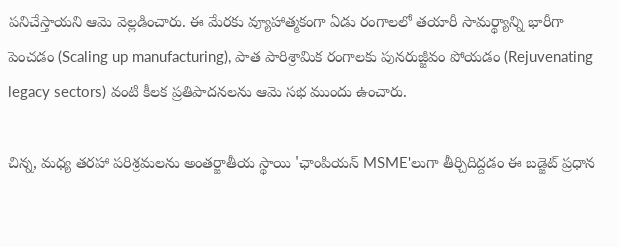పనిచేస్తాయని ఆమె వెల్లడించారు. ఈ మేరకు వ్యూహాత్మకంగా ఏడు రంగాలలో తయారీ సామర్థ్యాన్ని భారీగా పెంచడం (Scaling up manufacturing), పాత పారిశ్రామిక రంగాలకు పునరుజ్జీవం పోయడం (Rejuvenating legacy sectors) వంటి కీలక ప్రతిపాదనలను ఆమె సభ ముందు ఉంచారు.

చిన్న, మధ్య తరహా పరిశ్రమలను అంతర్జాతీయ స్థాయి 'ఛాంపియన్ MSME'లుగా తీర్చిదిద్దడం ఈ బడ్జెట్ ప్రధాన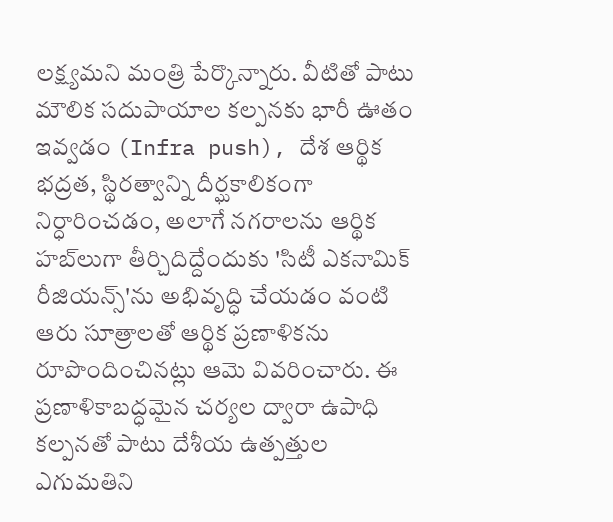లక్ష్యమని మంత్రి పేర్కొన్నారు. వీటితో పాటు మౌలిక సదుపాయాల కల్పనకు భారీ ఊతం ఇవ్వడం (Infra push), దేశ ఆర్థిక భద్రత, స్థిరత్వాన్ని దీర్ఘకాలికంగా నిర్ధారించడం, అలాగే నగరాలను ఆర్థిక హబ్‌లుగా తీర్చిదిద్దేందుకు 'సిటీ ఎకనామిక్ రీజియన్స్'ను అభివృద్ధి చేయడం వంటి ఆరు సూత్రాలతో ఆర్థిక ప్రణాళికను రూపొందించినట్లు ఆమె వివరించారు. ఈ ప్రణాళికాబద్ధమైన చర్యల ద్వారా ఉపాధి కల్పనతో పాటు దేశీయ ఉత్పత్తుల ఎగుమతిని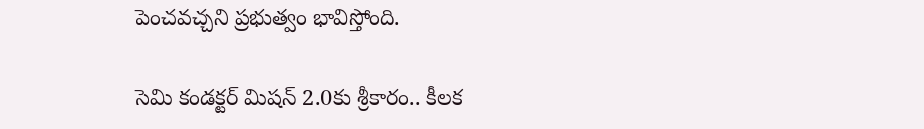పెంచవచ్చని ప్రభుత్వం భావిస్తోంది.

సెమి కండక్టర్ మిషన్ 2.0కు శ్రీకారం.. కీలక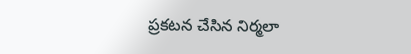ప్రకటన చేసిన నిర్మలా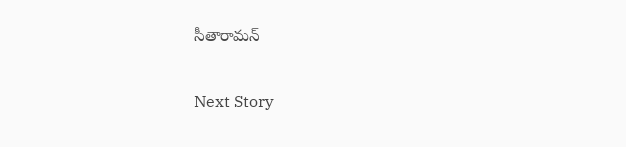సీతారామన్

Next Story